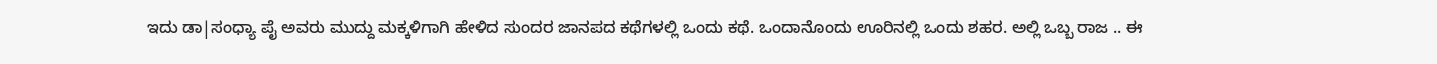ಇದು ಡಾ|ಸಂಧ್ಯಾ ಪೈ ಅವರು ಮುದ್ದು ಮಕ್ಕಳಿಗಾಗಿ ಹೇಳಿದ ಸುಂದರ ಜಾನಪದ ಕಥೆಗಳಲ್ಲಿ ಒಂದು ಕಥೆ. ಒಂದಾನೊಂದು ಊರಿನಲ್ಲಿ ಒಂದು ಶಹರ. ಅಲ್ಲಿ ಒಬ್ಬ ರಾಜ .. ಈ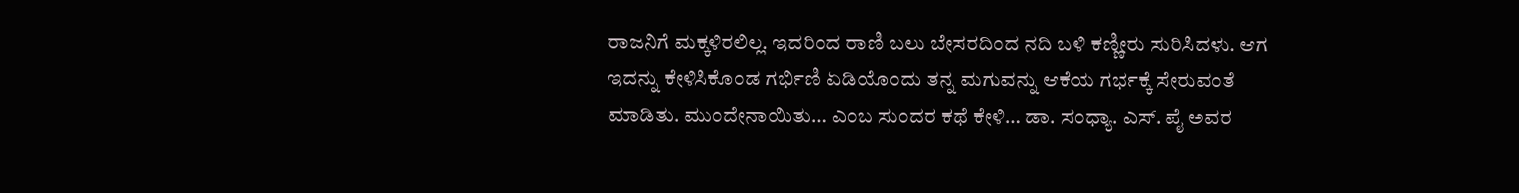ರಾಜನಿಗೆ ಮಕ್ಕಳಿರಲಿಲ್ಲ. ಇದರಿಂದ ರಾಣಿ ಬಲು ಬೇಸರದಿಂದ ನದಿ ಬಳಿ ಕಣ್ಣೀರು ಸುರಿಸಿದಳು. ಆಗ ಇದನ್ನು ಕೇಳಿಸಿಕೊಂಡ ಗರ್ಭಿಣಿ ಏಡಿಯೊಂದು ತನ್ನ ಮಗುವನ್ನು ಆಕೆಯ ಗರ್ಭಕ್ಕೆ ಸೇರುವಂತೆ ಮಾಡಿತು. ಮುಂದೇನಾಯಿತು… ಎಂಬ ಸುಂದರ ಕಥೆ ಕೇಳಿ… ಡಾ. ಸಂಧ್ಯಾ. ಎಸ್. ಪೈ ಅವರ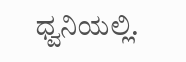ಧ್ವನಿಯಲ್ಲಿ.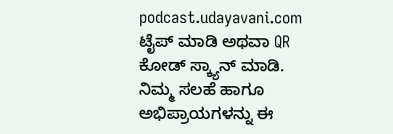podcast.udayavani.com ಟೈಪ್ ಮಾಡಿ ಅಥವಾ QR ಕೋಡ್ ಸ್ಕ್ಯಾನ್ ಮಾಡಿ.
ನಿಮ್ಮ ಸಲಹೆ ಹಾಗೂ ಅಭಿಪ್ರಾಯಗಳನ್ನು ಈ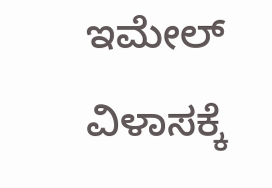ಇಮೇಲ್ ವಿಳಾಸಕ್ಕೆ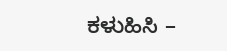ಕಳುಹಿಸಿ –